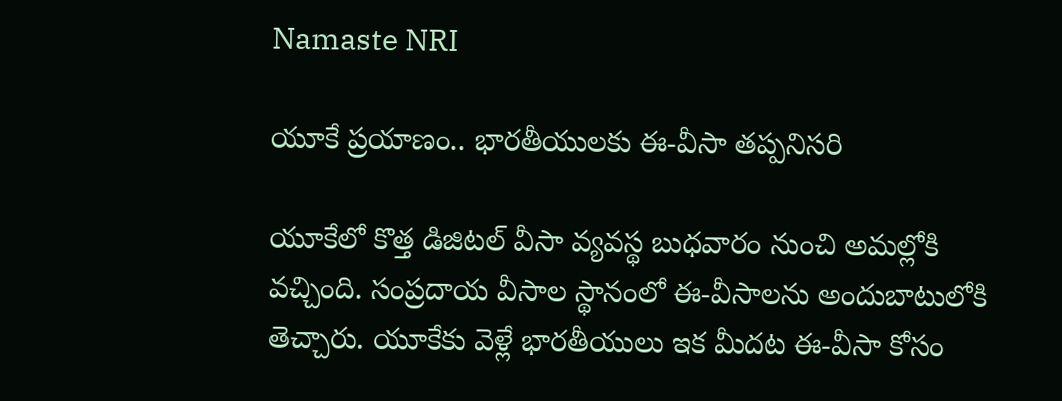Namaste NRI

యూకే ప్రయాణం.. భారతీయులకు ఈ-వీసా తప్పనిసరి

యూకేలో కొత్త డిజిటల్‌ వీసా వ్యవస్థ బుధవారం నుంచి అమల్లోకి వచ్చింది. సంప్రదాయ వీసాల స్థానంలో ఈ-వీసాలను అందుబాటులోకి తెచ్చారు. యూకేకు వెళ్లే భారతీయులు ఇక మీదట ఈ-వీసా కోసం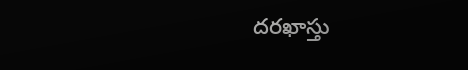దరఖాస్తు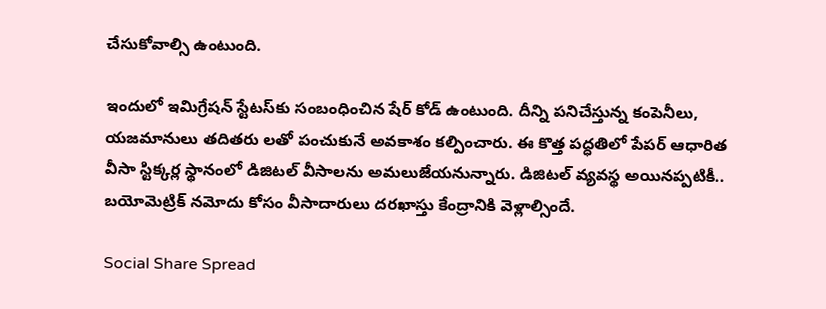చేసుకోవాల్సి ఉంటుంది.

ఇందులో ఇమిగ్రేషన్‌ స్టేటస్‌కు సంబంధించిన షేర్‌ కోడ్‌ ఉంటుంది. దీన్ని పనిచేస్తున్న కంపెనీలు, యజమానులు తదితరు లతో పంచుకునే అవకాశం కల్పించారు. ఈ కొత్త పద్ధతిలో పేపర్‌ ఆధారిత వీసా స్టిక్కర్ల స్థానంలో డిజిటల్‌ వీసాలను అమలుజేయనున్నారు. డిజిటల్‌ వ్యవస్థ అయినప్పటికీ.. బయోమెట్రిక్‌ నమోదు కోసం వీసాదారులు దరఖాస్తు కేంద్రానికి వెళ్లాల్సిందే.

Social Share Spread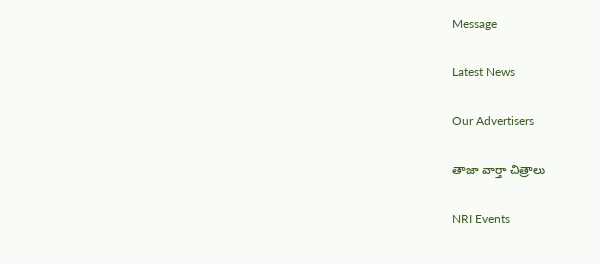Message

Latest News

Our Advertisers

తాజా వార్తా చిత్రాలు

NRI Events